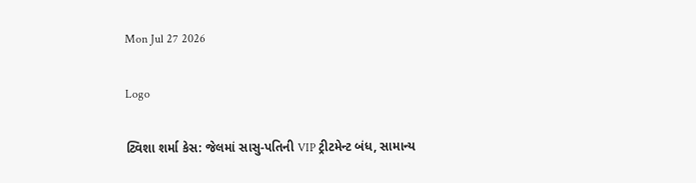Mon Jul 27 2026

Logo

ટ્વિશા શર્મા કેસ: જેલમાં સાસુ-પતિની VIP ટ્રીટમેન્ટ બંધ, સામાન્ય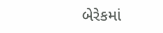બેરેકમાં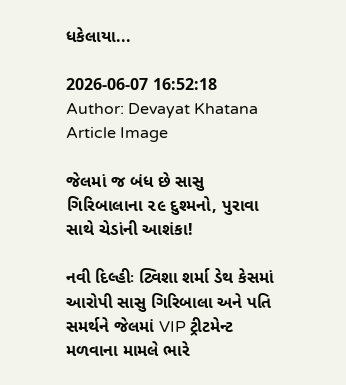ધકેલાયા...

2026-06-07 16:52:18
Author: Devayat Khatana
Article Image

જેલમાં જ બંધ છે સાસુ ગિરિબાલાના ૨૯ દુશ્મનો, પુરાવા સાથે ચેડાંની આશંકા!

નવી દિલ્હીઃ ટ્વિશા શર્મા ડેથ કેસમાં આરોપી સાસુ ગિરિબાલા અને પતિ સમર્થને જેલમાં VIP ટ્રીટમેન્ટ મળવાના મામલે ભારે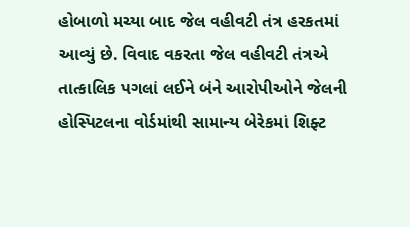હોબાળો મચ્યા બાદ જેલ વહીવટી તંત્ર હરકતમાં આવ્યું છે. વિવાદ વકરતા જેલ વહીવટી તંત્રએ તાત્કાલિક પગલાં લઈને બંને આરોપીઓને જેલની હોસ્પિટલના વોર્ડમાંથી સામાન્ય બેરેકમાં શિફ્ટ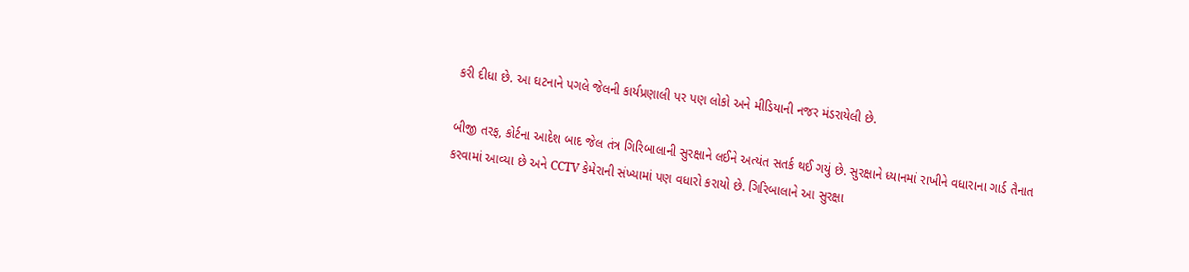કરી દીધા છે. આ ઘટનાને પગલે જેલની કાર્યપ્રણાલી પર પણ લોકો અને મીડિયાની નજર મંડરાયેલી છે.

બીજી તરફ, કોર્ટના આદેશ બાદ જેલ તંત્ર ગિરિબાલાની સુરક્ષાને લઈને અત્યંત સતર્ક થઈ ગયું છે. સુરક્ષાને ધ્યાનમાં રાખીને વધારાના ગાર્ડ તૈનાત કરવામાં આવ્યા છે અને CCTV કેમેરાની સંખ્યામાં પણ વધારો કરાયો છે. ગિરિબાલાને આ સુરક્ષા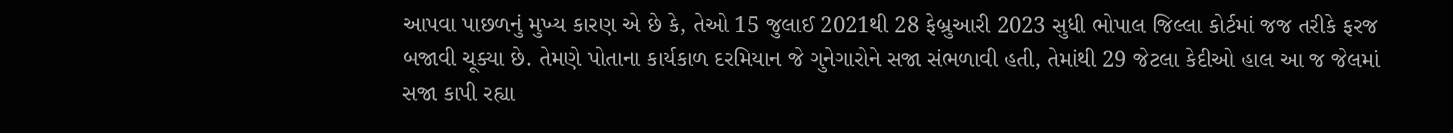આપવા પાછળનું મુખ્ય કારણ એ છે કે, તેઓ 15 જુલાઈ 2021થી 28 ફેબ્રુઆરી 2023 સુધી ભોપાલ જિલ્લા કોર્ટમાં જજ તરીકે ફરજ બજાવી ચૂક્યા છે. તેમણે પોતાના કાર્યકાળ દરમિયાન જે ગુનેગારોને સજા સંભળાવી હતી, તેમાંથી 29 જેટલા કેદીઓ હાલ આ જ જેલમાં સજા કાપી રહ્યા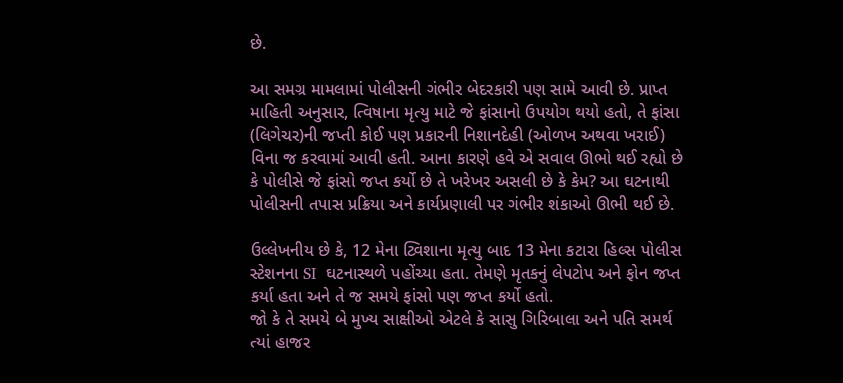છે.

આ સમગ્ર મામલામાં પોલીસની ગંભીર બેદરકારી પણ સામે આવી છે. પ્રાપ્ત માહિતી અનુસાર, ત્વિષાના મૃત્યુ માટે જે ફાંસાનો ઉપયોગ થયો હતો, તે ફાંસા (લિગેચર)ની જપ્તી કોઈ પણ પ્રકારની નિશાનદેહી (ઓળખ અથવા ખરાઈ) વિના જ કરવામાં આવી હતી. આના કારણે હવે એ સવાલ ઊભો થઈ રહ્યો છે કે પોલીસે જે ફાંસો જપ્ત કર્યો છે તે ખરેખર અસલી છે કે કેમ? આ ઘટનાથી પોલીસની તપાસ પ્રક્રિયા અને કાર્યપ્રણાલી પર ગંભીર શંકાઓ ઊભી થઈ છે.

ઉલ્લેખનીય છે કે, 12 મેના ટ્વિશાના મૃત્યુ બાદ 13 મેના કટારા હિલ્સ પોલીસ સ્ટેશનના SI  ઘટનાસ્થળે પહોંચ્યા હતા. તેમણે મૃતકનું લેપટોપ અને ફોન જપ્ત કર્યા હતા અને તે જ સમયે ફાંસો પણ જપ્ત કર્યો હતો.
જો કે તે સમયે બે મુખ્ય સાક્ષીઓ એટલે કે સાસુ ગિરિબાલા અને પતિ સમર્થ ત્યાં હાજર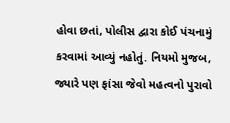હોવા છતાં, પોલીસ દ્વારા કોઈ પંચનામું કરવામાં આવ્યું નહોતું. નિયમો મુજબ, જ્યારે પણ ફાંસા જેવો મહત્વનો પુરાવો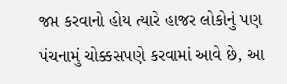જપ્ત કરવાનો હોય ત્યારે હાજર લોકોનું પણ પંચનામું ચોક્કસપણે કરવામાં આવે છે, આ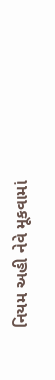નિયમ અહી નેવે મૂકવામાં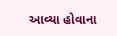આવ્યા હોવાના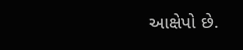આક્ષેપો છે.